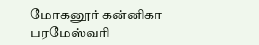மோகனூர் கன்னிகா பரமேஸ்வரி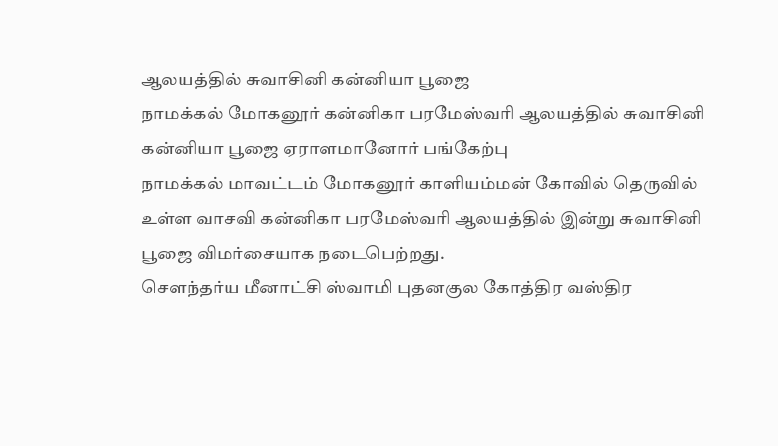ஆலயத்தில் சுவாசினி கன்னியா பூஜை
நாமக்கல் மோகனூர் கன்னிகா பரமேஸ்வரி ஆலயத்தில் சுவாசினி கன்னியா பூஜை ஏராளமானோர் பங்கேற்பு
நாமக்கல் மாவட்டம் மோகனூர் காளியம்மன் கோவில் தெருவில் உள்ள வாசவி கன்னிகா பரமேஸ்வரி ஆலயத்தில் இன்று சுவாசினி பூஜை விமர்சையாக நடைபெற்றது.
சௌந்தர்ய மீனாட்சி ஸ்வாமி புதனகுல கோத்திர வஸ்திர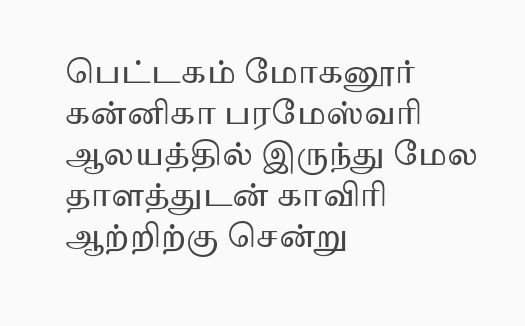பெட்டகம் மோகனூர் கன்னிகா பரமேஸ்வரி ஆலயத்தில் இருந்து மேல தாளத்துடன் காவிரி ஆற்றிற்கு சென்று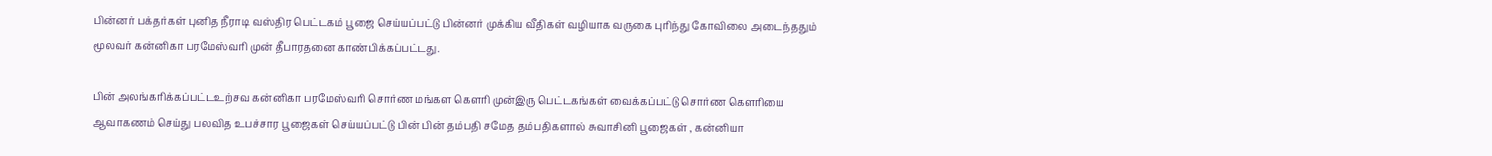பின்னர் பக்தர்கள் புனித நீராடி வஸ்திர பெட்டகம் பூஜை செய்யப்பட்டு பின்னர் முக்கிய வீதிகள் வழியாக வருகை புரிந்து கோவிலை அடைந்ததும் மூலவர் கன்னிகா பரமேஸ்வரி முன் தீபாரதனை காண்பிக்கப்பட்டது.

பின் அலங்கரிக்கப்பட்டஉற்சவ கன்னிகா பரமேஸ்வரி சொர்ண மங்கள கௌரி முன்இரு பெட்டகங்கள் வைக்கப்பட்டு சொர்ண கௌரியை ஆவாகணம் செய்து பலவித உபச்சார பூஜைகள் செய்யப்பட்டு பின் பின் தம்பதி சமேத தம்பதிகளால் சுவாசினி பூஜைகள் , கன்னியா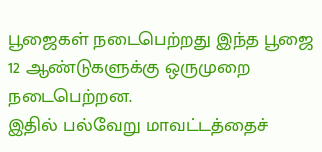பூஜைகள் நடைபெற்றது இந்த பூஜை 12 ஆண்டுகளுக்கு ஒருமுறை நடைபெற்றன.
இதில் பல்வேறு மாவட்டத்தைச்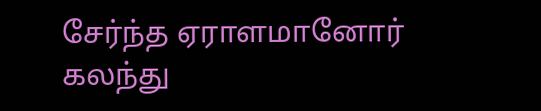சேர்ந்த ஏராளமானோர் கலந்து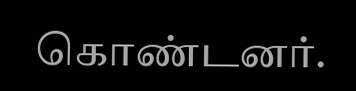கொண்டனர்.